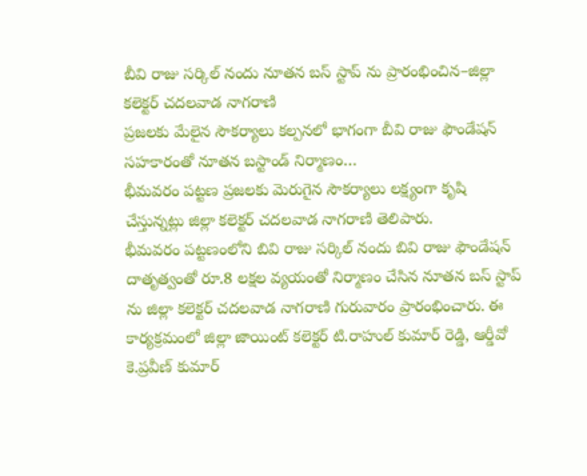బీవి రాజు సర్కిల్ నందు నూతన బస్ స్టాప్ ను ప్రారంభించిన–జిల్లా కలెక్టర్ చదలవాడ నాగరాణి
ప్రజలకు మేలైన సౌకర్యాలు కల్పనలో భాగంగా బీవి రాజు ఫౌండేషన్ సహకారంతో నూతన బస్టాండ్ నిర్మాణం…
భీమవరం పట్టణ ప్రజలకు మెరుగైన సౌకర్యాలు లక్ష్యంగా కృషి చేస్తున్నట్లు జిల్లా కలెక్టర్ చదలవాడ నాగరాణి తెలిపారు.
భీమవరం పట్టణంలోని బివి రాజు సర్కిల్ నందు బివి రాజు ఫౌండేషన్ దాతృత్వంతో రూ.8 లక్షల వ్యయంతో నిర్మాణం చేసిన నూతన బస్ స్టాప్ ను జిల్లా కలెక్టర్ చదలవాడ నాగరాణి గురువారం ప్రారంభించారు. ఈ కార్యక్రమంలో జిల్లా జాయింట్ కలెక్టర్ టి.రాహుల్ కుమార్ రెడ్డి, ఆర్డీవో కె.ప్రవీణ్ కుమార్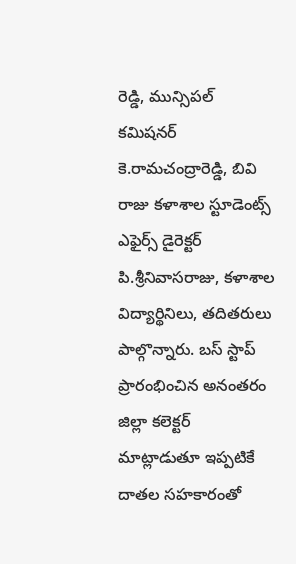రెడ్డి, మున్సిపల్ కమిషనర్ కె.రామచంద్రారెడ్డి, బివి రాజు కళాశాల స్టూడెంట్స్ ఎఫైర్స్ డైరెక్టర్ పి.శ్రీనివాసరాజు, కళాశాల విద్యార్థినిలు, తదితరులు పాల్గొన్నారు. బస్ స్టాప్ ప్రారంభించిన అనంతరం జిల్లా కలెక్టర్ మాట్లాడుతూ ఇప్పటికే దాతల సహకారంతో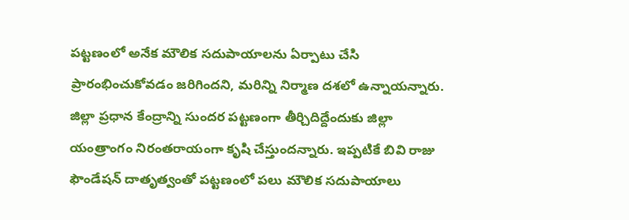పట్టణంలో అనేక మౌలిక సదుపాయాలను ఏర్పాటు చేసి ప్రారంభించుకోవడం జరిగిందని, మరిన్ని నిర్మాణ దశలో ఉన్నాయన్నారు. జిల్లా ప్రధాన కేంద్రాన్ని సుందర పట్టణంగా తీర్చిదిద్దేందుకు జిల్లా యంత్రాంగం నిరంతరాయంగా కృషి చేస్తుందన్నారు. ఇప్పటికే బివి రాజు ఫౌండేషన్ దాతృత్వంతో పట్టణంలో పలు మౌలిక సదుపాయాలు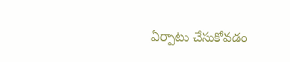ఏర్పాటు చేసుకోవడం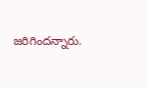జరిగిందన్నారు.